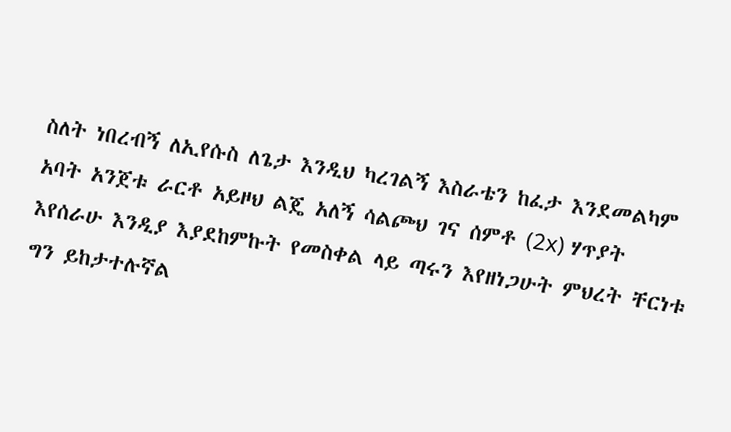ስለት ነበረብኝ ለኢየሱስ ለጌታ እንዲህ ካረገልኝ እስራቴን ከፈታ እንደመልካም አባት አንጀቱ ራርቶ አይዞህ ልጄ አለኝ ሳልጮህ ገና ሰምቶ (2x) ሃጥያት እየሰራሁ እንዲያ እያደከምኩት የመስቀል ላይ ጣሩን እየዘነጋሁት ምህረት ቸርነቱ ግን ይከታተሉኛል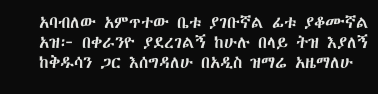አባብለው አምጥተው ቤቱ ያገቡኛል ፊቱ ያቆሙኛል አዝ፦ በቀራንዮ ያደረገልኝ ከሁሉ በላይ ትዝ እያለኝ ከቅዱሳን ጋር እሰግዳለሁ በአዲስ ዝማሬ አዜማለሁ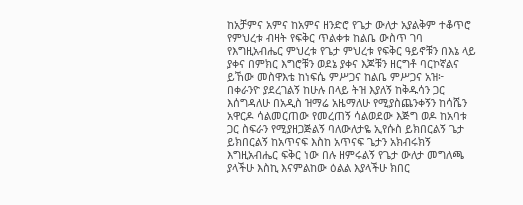ከአቻምና አምና ከአምና ዘንድሮ የጌታ ውለታ አያልቅም ተቆጥሮ የምህረቱ ብዛት የፍቅር ጥልቀቱ ከልቤ ውስጥ ገባ የእግዚአብሔር ምህረቱ የጌታ ምህረቱ የፍቅር ዓይኖቹን በእኔ ላይ ያቀና በምክር እግሮቹን ወደኔ ያቀና እጆቹን ዘርግቶ ባርኮኛልና ይኸው መስዋእቴ ከነፍሴ ምሥጋና ከልቤ ምሥጋና አዝ፦ በቀራንዮ ያደረገልኝ ከሁሉ በላይ ትዝ እያለኝ ከቅዱሳን ጋር እሰግዳለሁ በአዲስ ዝማሬ አዜማለሁ የሚያስጨንቀኝን ከሳሼን አዋርዶ ሳልመርጠው የመረጠኝ ሳልወደው እጅግ ወዶ ከአባቱ ጋር ስፍራን የሚያዘጋጅልኝ ባለውለታዬ ኢየሱስ ይክበርልኝ ጌታ ይክበርልኝ ከአጥናፍ እስከ አጥናፍ ጌታን አክብሩክኝ እግዚአብሔር ፍቅር ነው በሉ ዘምሩልኝ የጌታ ውለታ መግለጫ ያላችሁ እስኪ እናምልከው ዕልል እያላችሁ ክበር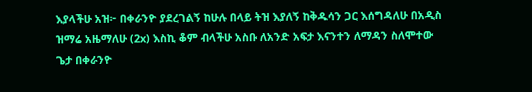እያላችሁ አዝ፦ በቀራንዮ ያደረገልኝ ከሁሉ በላይ ትዝ እያለኝ ከቅዱሳን ጋር እሰግዳለሁ በአዲስ ዝማሬ አዜማለሁ (2x) እስኪ ቆም ብላችሁ አስቡ ለአንድ አፍታ እናንተን ለማዳን ስለሞተው ጌታ በቀራንዮ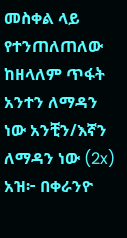መስቀል ላይ የተንጠለጠለው ከዘላለም ጥፋት አንተን ለማዳን ነው አንቺን/እኛን ለማዳን ነው (2x) አዝ፦ በቀራንዮ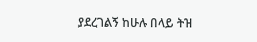ያደረገልኝ ከሁሉ በላይ ትዝ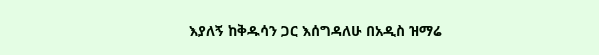እያለኝ ከቅዱሳን ጋር እሰግዳለሁ በአዲስ ዝማሬ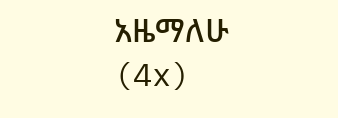አዜማለሁ (4x)